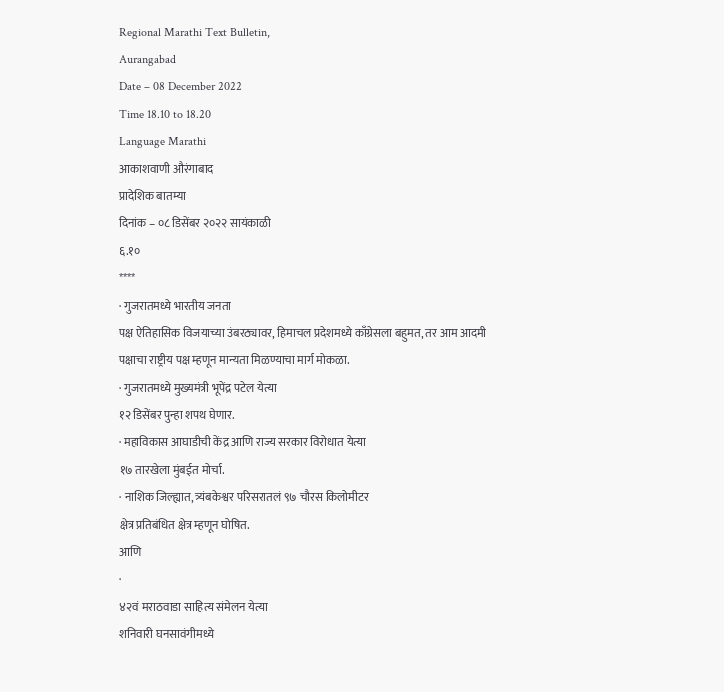Regional Marathi Text Bulletin,
Aurangabad
Date – 08 December 2022
Time 18.10 to 18.20
Language Marathi
आकाशवाणी औरंगाबाद
प्रादेशिक बातम्या
दिनांक – ०८ डिसेंबर २०२२ सायंकाळी
६.१०
****
· गुजरातमध्ये भारतीय जनता
पक्ष ऐतिहासिक विजयाच्या उंबरठ्यावर, हिमाचल प्रदेशमध्ये काँग्रेसला बहुमत, तर आम आदमी
पक्षाचा राष्ट्रीय पक्ष म्हणून मान्यता मिळण्याचा मार्ग मोकळा.
· गुजरातमध्ये मुख्यमंत्री भूपेंद्र पटेल येत्या
१२ डिसेंबर पुन्हा शपथ घेणार.
· महाविकास आघाडीची केंद्र आणि राज्य सरकार विरोधात येत्या
१७ तारखेला मुंबईत मोर्चा.
· नाशिक जिल्ह्यात, त्र्यंबकेश्वर परिसरातलं ९७ चौरस किलोमीटर
क्षेत्र प्रतिबंधित क्षेत्र म्हणून घोषित.
आणि
·
४२वं मराठवाडा साहित्य संमेलन येत्या
शनिवारी घनसावंगीमध्ये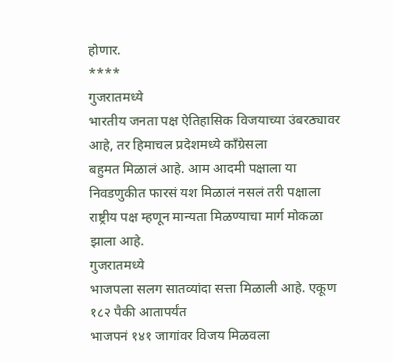होणार.
****
गुजरातमध्ये
भारतीय जनता पक्ष ऐतिहासिक विजयाच्या उंबरठ्यावर आहे, तर हिमाचल प्रदेशमध्ये काँग्रेसला
बहुमत मिळालं आहे. आम आदमी पक्षाला या निवडणुकीत फारसं यश मिळालं नसलं तरी पक्षाला
राष्ट्रीय पक्ष म्हणून मान्यता मिळण्याचा मार्ग मोकळा झाला आहे.
गुजरातमध्ये
भाजपला सलग सातव्यांदा सत्ता मिळाली आहे. एकूण १८२ पैकी आतापर्यंत
भाजपनं १४१ जागांवर विजय मिळवला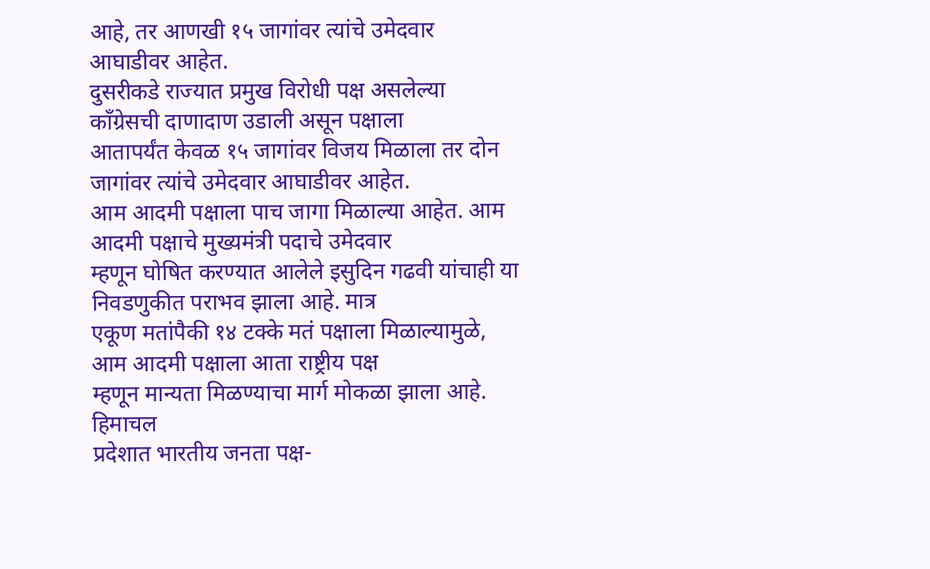आहे, तर आणखी १५ जागांवर त्यांचे उमेदवार आघाडीवर आहेत.
दुसरीकडे राज्यात प्रमुख विरोधी पक्ष असलेल्या काँग्रेसची दाणादाण उडाली असून पक्षाला
आतापर्यंत केवळ १५ जागांवर विजय मिळाला तर दोन जागांवर त्यांचे उमेदवार आघाडीवर आहेत.
आम आदमी पक्षाला पाच जागा मिळाल्या आहेत. आम आदमी पक्षाचे मुख्यमंत्री पदाचे उमेदवार
म्हणून घोषित करण्यात आलेले इसुदिन गढवी यांचाही या निवडणुकीत पराभव झाला आहे. मात्र
एकूण मतांपैकी १४ टक्के मतं पक्षाला मिळाल्यामुळे, आम आदमी पक्षाला आता राष्ट्रीय पक्ष
म्हणून मान्यता मिळण्याचा मार्ग मोकळा झाला आहे.
हिमाचल
प्रदेशात भारतीय जनता पक्ष-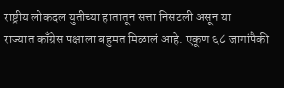राष्ट्रीय लोकदल युतीच्या हातातून सत्ता निसटली असून या
राज्यात काँग्रेस पक्षाला बहुमत मिळालं आहे. एकूण ६८ जागांपैकी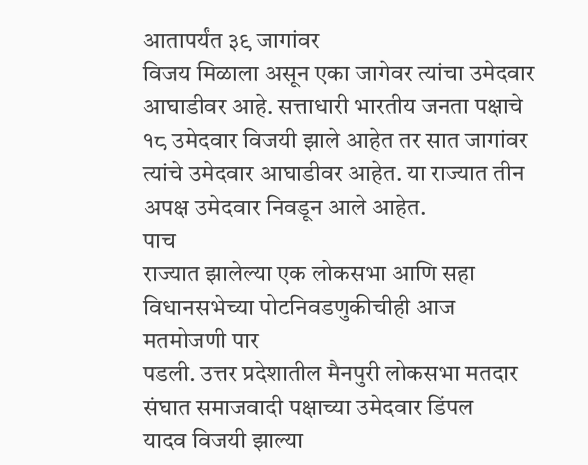आतापर्यंत ३९ जागांवर
विजय मिळाला असून एका जागेवर त्यांचा उमेदवार आघाडीवर आहे. सत्ताधारी भारतीय जनता पक्षाचे
१८ उमेदवार विजयी झाले आहेत तर सात जागांवर
त्यांचे उमेदवार आघाडीवर आहेत. या राज्यात तीन अपक्ष उमेदवार निवडून आले आहेत.
पाच
राज्यात झालेल्या एक लोकसभा आणि सहा विधानसभेच्या पोटनिवडणुकीचीही आज मतमोजणी पार
पडली. उत्तर प्रदेशातील मैनपुरी लोकसभा मतदार संघात समाजवादी पक्षाच्या उमेदवार डिंपल
यादव विजयी झाल्या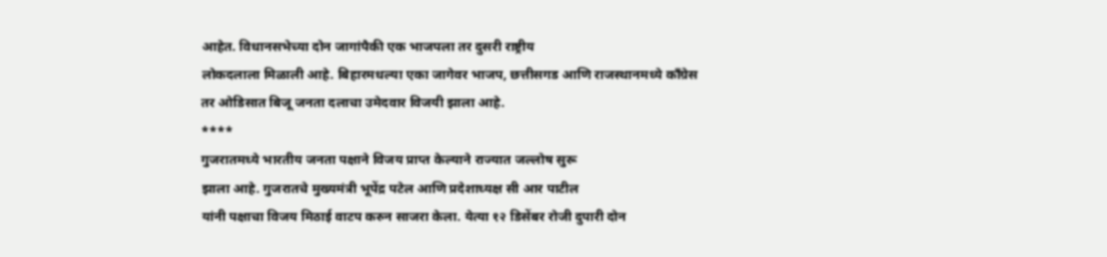आहेत. विधानसभेच्या दोन जागांपैकी एक भाजपला तर दुसरी राष्ट्रीय
लोकदलाला मिळाली आहे. बिहारमधल्या एका जागेवर भाजप, छत्तीसगड आणि राजस्थानमध्ये काँग्रेस
तर ओडिसात बिजू जनता दलाचा उमेदवार विजयी झाला आहे.
****
गुजरातमध्ये भारतीय जनता पक्षाने विजय प्राप्त केल्याने राज्यात जल्लोष सुरू
झाला आहे. गुजरातचे मुख्यमंत्री भूपेंद्र पटेल आणि प्रदेशाध्यक्ष सी आर पाटील
यांनी पक्षाचा विजय मिठाई वाटप करुन साजरा केला. येत्या १२ डिसेंबर रोजी दुपारी दोन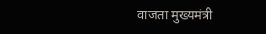वाजता मुख्यमंत्री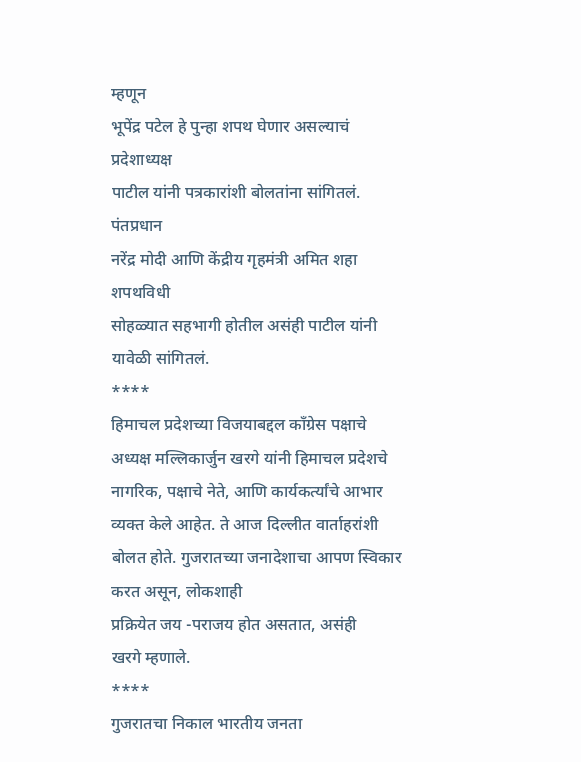म्हणून
भूपेंद्र पटेल हे पुन्हा शपथ घेणार असल्याचं प्रदेशाध्यक्ष
पाटील यांनी पत्रकारांशी बोलतांना सांगितलं. पंतप्रधान
नरेंद्र मोदी आणि केंद्रीय गृहमंत्री अमित शहा शपथविधी
सोहळ्यात सहभागी होतील असंही पाटील यांनी यावेळी सांगितलं.
****
हिमाचल प्रदेशच्या विजयाबद्दल काँग्रेस पक्षाचे अध्यक्ष मल्लिकार्जुन खरगे यांनी हिमाचल प्रदेशचे नागरिक, पक्षाचे नेते, आणि कार्यकर्त्यांचे आभार व्यक्त केले आहेत. ते आज दिल्लीत वार्ताहरांशी
बोलत होते. गुजरातच्या जनादेशाचा आपण स्विकार करत असून, लोकशाही
प्रक्रियेत जय -पराजय होत असतात, असंही
खरगे म्हणाले.
****
गुजरातचा निकाल भारतीय जनता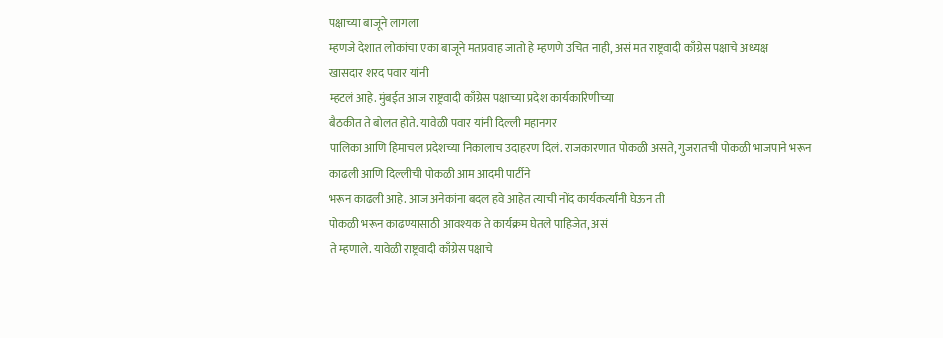पक्षाच्या बाजूने लागला
म्हणजे देशात लोकांचा एका बाजूने मतप्रवाह जातो हे म्हणणे उचित नाही, असं मत राष्ट्रवादी काँग्रेस पक्षाचे अध्यक्ष
खासदार शरद पवार यांनी
म्हटलं आहे. मुंबईत आज राष्ट्रवादी काँग्रेस पक्षाच्या प्रदेश कार्यकारिणीच्या
बैठकीत ते बोलत होते. यावेळी पवार यांनी दिल्ली महानगर
पालिका आणि हिमाचल प्रदेशच्या निकालाच उदाहरण दिलं. राजकारणात पोकळी असते, गुजरातची पोकळी भाजपाने भरून काढली आणि दिल्लीची पोकळी आम आदमी पार्टीने
भरून काढली आहे. आज अनेकांना बदल हवे आहेत त्याची नोंद कार्यकर्त्यांनी घेऊन ती
पोकळी भरून काढण्यासाठी आवश्यक ते कार्यक्रम घेतले पाहिजेत, असं
ते म्हणाले. यावेळी राष्ट्रवादी काँग्रेस पक्षाचे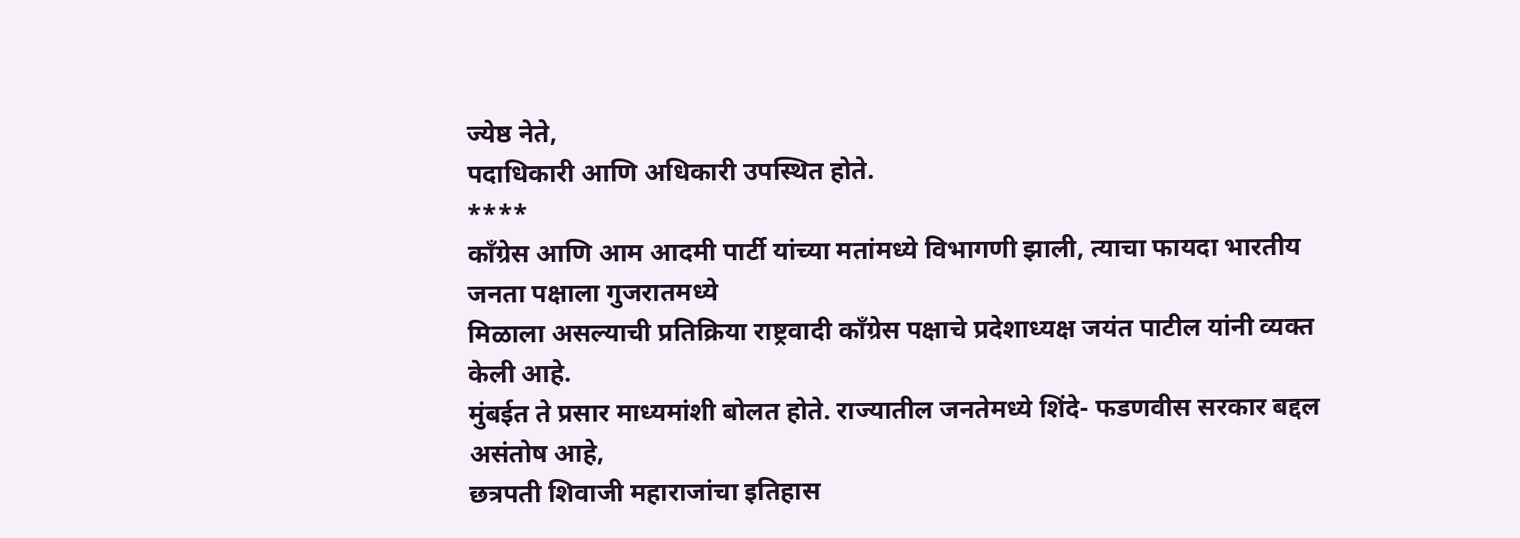ज्येष्ठ नेते,
पदाधिकारी आणि अधिकारी उपस्थित होते.
****
कॉंग्रेस आणि आम आदमी पार्टी यांच्या मतांमध्ये विभागणी झाली, त्याचा फायदा भारतीय जनता पक्षाला गुजरातमध्ये
मिळाला असल्याची प्रतिक्रिया राष्ट्रवादी काँग्रेस पक्षाचे प्रदेशाध्यक्ष जयंत पाटील यांनी व्यक्त केली आहे.
मुंबईत ते प्रसार माध्यमांशी बोलत होते. राज्यातील जनतेमध्ये शिंदे- फडणवीस सरकार बद्दल असंतोष आहे,
छत्रपती शिवाजी महाराजांचा इतिहास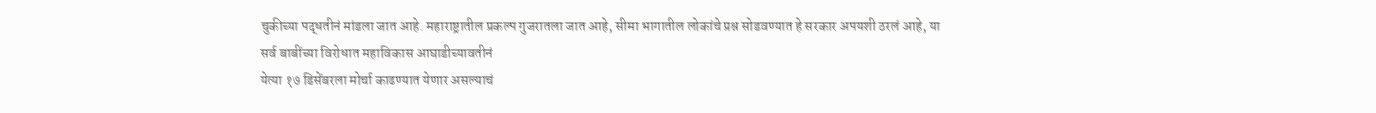चुकीच्या पद्धतीनं मांडला जात आहे. महाराष्ट्रातील प्रकल्प गुजरातला जात आहे, सीमा भागातील लोकांचे प्रश्न सोडवण्यात हे सरकार अपयशी ठरलं आहे, या
सर्व बाबींच्या विरोधात महाविकास आघाडीच्यावतीनं
येत्या १७ डिसेंबरला मोर्चा काढण्यात येणार असल्याचं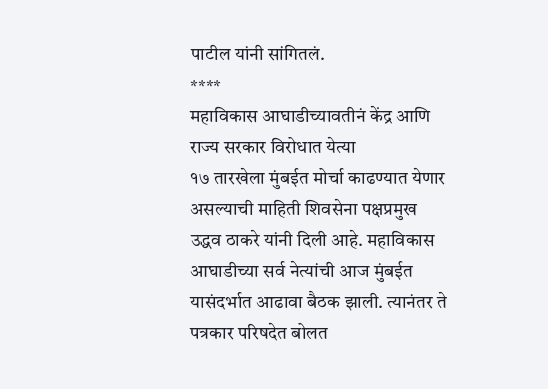पाटील यांनी सांगितलं.
****
महाविकास आघाडीच्यावतीनं केंद्र आणि राज्य सरकार विरोधात येत्या
१७ तारखेला मुंबईत मोर्चा काढण्यात येणार असल्याची माहिती शिवसेना पक्षप्रमुख
उद्धव ठाकरे यांनी दिली आहे. महाविकास
आघाडीच्या सर्व नेत्यांची आज मुंबईत यासंदर्भात आढावा बैठक झाली. त्यानंतर ते
पत्रकार परिषदेत बोलत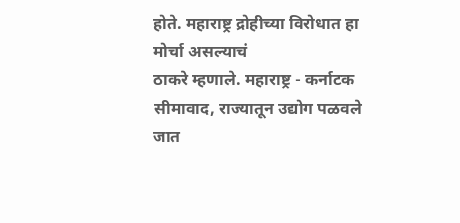होते. महाराष्ट्र द्रोहीच्या विरोधात हा मोर्चा असल्याचं
ठाकरे म्हणाले. महाराष्ट्र - कर्नाटक सीमावाद, राज्यातून उद्योग पळवले जात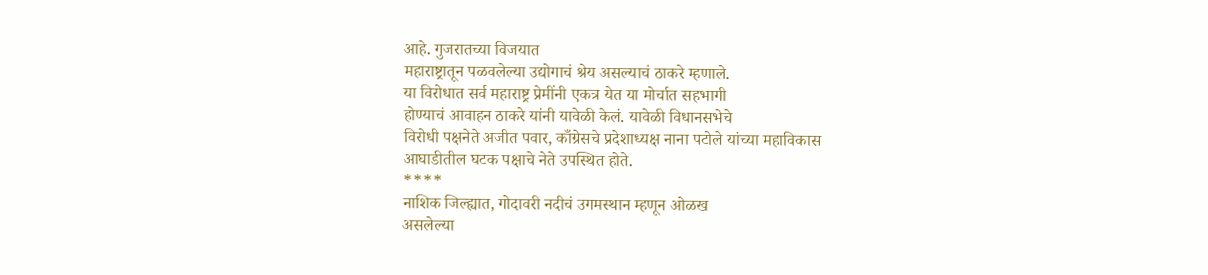आहे. गुजरातच्या विजयात
महाराष्ट्रातून पळवलेल्या उद्योगाचं श्रेय असल्याचं ठाकरे म्हणाले.
या विरोधात सर्व महाराष्ट्र प्रेमींनी एकत्र येत या मोर्चात सहभागी
होण्याचं आवाहन ठाकरे यांनी यावेळी केलं. यावेळी विधानसभेचे
विरोधी पक्षनेते अजीत पवार, काँग्रेसचे प्रदेशाध्यक्ष नाना पटोले यांच्या महाविकास
आघाडीतील घटक पक्षाचे नेते उपस्थित होते.
****
नाशिक जिल्ह्यात, गोदावरी नदीचं उगमस्थान म्हणून ओळख
असलेल्या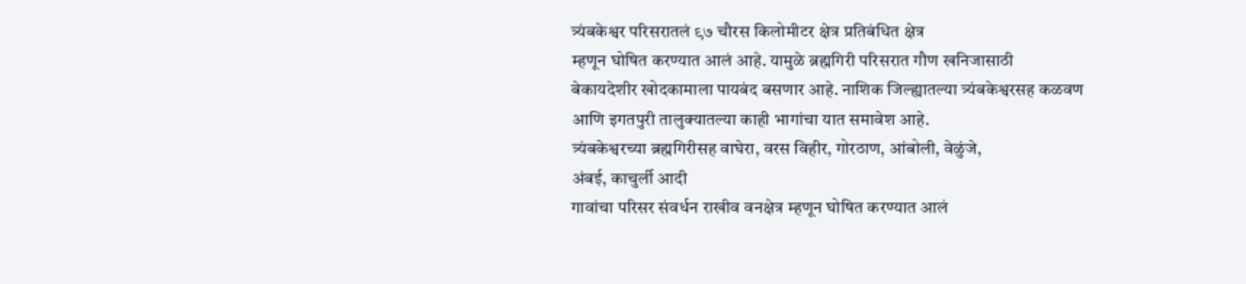त्र्यंबकेश्वर परिसरातलं ९७ चौरस किलोमीटर क्षेत्र प्रतिबंधित क्षेत्र
म्हणून घोषित करण्यात आलं आहे. यामुळे ब्रह्मगिरी परिसरात गौण खनिजासाठी
बेकायदेशीर खोदकामाला पायबंद बसणार आहे. नाशिक जिल्ह्यातल्या त्र्यंबकेश्वरसह कळवण
आणि इगतपुरी तालुक्यातल्या काही भागांचा यात समावेश आहे.
त्र्यंबकेश्वरच्या ब्रह्मगिरीसह वाघेरा, वरस विहीर, गोरठाण, आंबोली, वेळुंजे,
अंबई, काचुर्ली आदी
गावांचा परिसर संवर्धन राखीव वनक्षेत्र म्हणून घोषित करण्यात आलं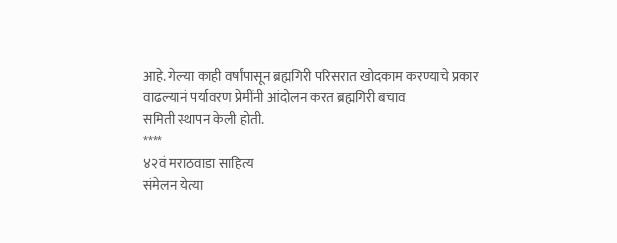आहे. गेल्या काही वर्षांपासून ब्रह्मगिरी परिसरात खोदकाम करण्याचे प्रकार
वाढल्यानं पर्यावरण प्रेमींनी आंदोलन करत ब्रह्मगिरी बचाव
समिती स्थापन केली होती.
****
४२वं मराठवाडा साहित्य
संमेलन येत्या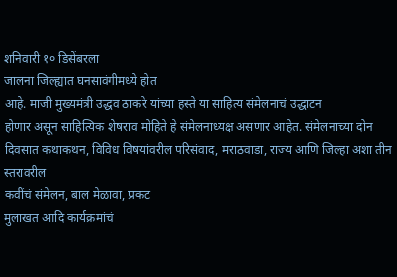शनिवारी १० डिसेंबरला
जालना जिल्ह्यात घनसावंगीमध्ये होत
आहे. माजी मुख्यमंत्री उद्धव ठाकरे यांच्या हस्ते या साहित्य संमेलनाचं उद्धाटन
होणार असून साहित्यिक शेषराव मोहिते हे संमेलनाध्यक्ष असणार आहेत. संमेलनाच्या दोन
दिवसात कथाकथन, विविध विषयांवरील परिसंवाद, मराठवाडा, राज्य आणि जिल्हा अशा तीन स्तरावरील
कवींचं संमेलन, बाल मेळावा, प्रकट
मुलाखत आदि कार्यक्रमांचं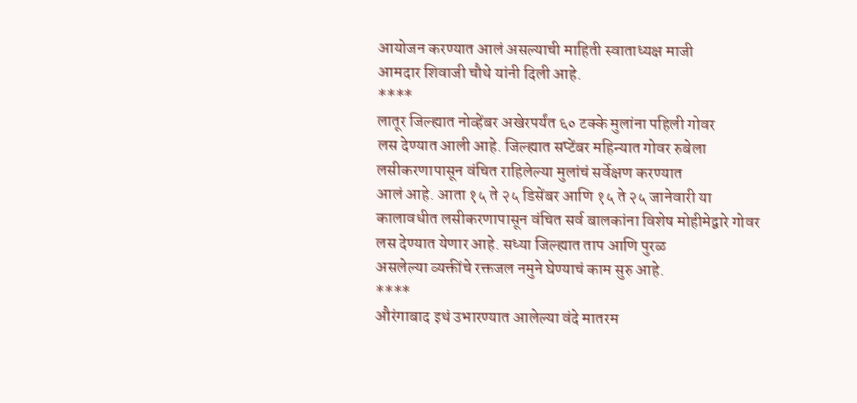आयोजन करण्यात आलं असल्याची माहिती स्वाताध्यक्ष माजी
आमदार शिवाजी चौथे यांनी दिली आहे.
****
लातूर जिल्ह्यात नोव्हेंबर अखेरपर्यंत ६० टक्के मुलांना पहिली गोवर
लस देण्यात आली आहे. जिल्ह्यात सप्टेंबर महिन्यात गोवर रुबेला
लसीकरणापासून वंचित राहिलेल्या मुलांचं सर्वेक्षण करण्यात
आलं आहे. आता १५ ते २५ डिसेंबर आणि १५ ते २५ जानेवारी या
कालावधीत लसीकरणापासून वंचित सर्व बालकांना विशेष मोहीमेद्वारे गोवर
लस देण्यात येणार आहे. सध्या जिल्ह्यात ताप आणि पुरळ
असलेल्या व्यक्तींचे रक्तजल नमुने घेण्याचं काम सुरु आहे.
****
औरंगाबाद इथं उभारण्यात आलेल्या वंदे मातरम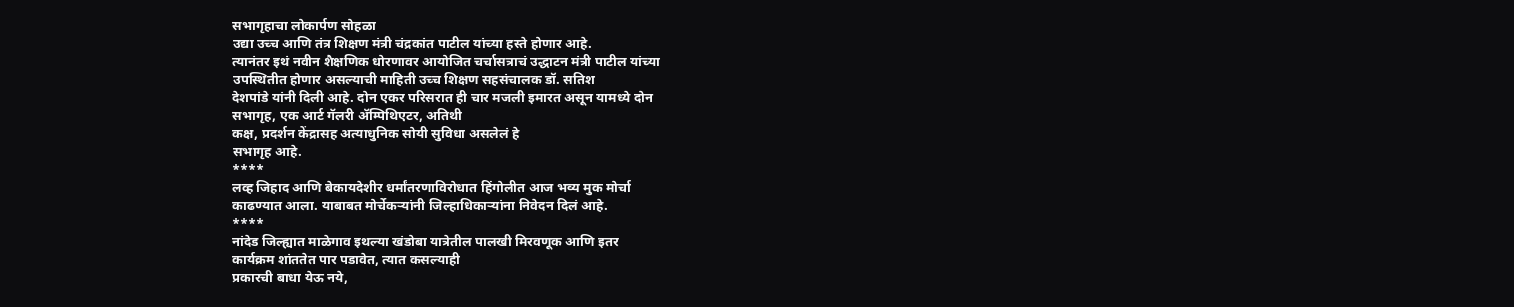सभागृहाचा लोकार्पण सोहळा
उद्या उच्च आणि तंत्र शिक्षण मंत्री चंद्रकांत पाटील यांच्या हस्ते होणार आहे.
त्यानंतर इथं नवीन शैक्षणिक धोरणावर आयोजित चर्चासत्राचं उद्धाटन मंत्री पाटील यांच्या
उपस्थितीत होणार असल्याची माहिती उच्च शिक्षण सहसंचालक डॉ. सतिश
देशपांडे यांनी दिली आहे. दोन एकर परिसरात ही चार मजली इमारत असून यामध्ये दोन
सभागृह, एक आर्ट गॅलरी ॲम्पिथिएटर, अतिथी
कक्ष, प्रदर्शन केंद्रासह अत्याधुनिक सोयी सुविधा असलेलं हे
सभागृह आहे.
****
लव्ह जिहाद आणि बेकायदेशीर धर्मांतरणाविरोधात हिंगोलीत आज भव्य मुक मोर्चा
काढण्यात आला. याबाबत मोर्चेकऱ्यांनी जिल्हाधिकाऱ्यांना निवेदन दिलं आहे.
****
नांदेड जिल्ह्यात माळेगाव इथल्या खंडोबा यात्रेतील पालखी मिरवणूक आणि इतर
कार्यक्रम शांततेत पार पडावेत, त्यात कसल्याही
प्रकारची बाधा येऊ नये,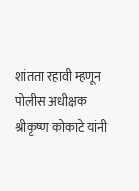शांतता रहावी म्हणून पोलीस अधीक्षक
श्रीकृष्ण कोकाटे यांनी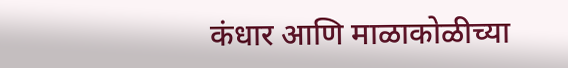कंधार आणि माळाकोळीच्या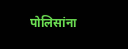पोलिसांना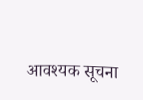आवश्यक सूचना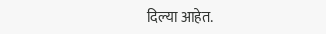दिल्या आहेत.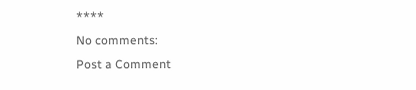****
No comments:
Post a Comment